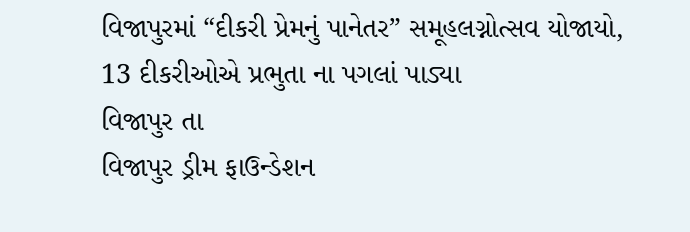વિજાપુરમાં “દીકરી પ્રેમનું પાનેતર” સમૂહલગ્નોત્સવ યોજાયો, 13 દીકરીઓએ પ્રભુતા ના પગલાં પાડ્યા
વિજાપુર તા
વિજાપુર ડ્રીમ ફાઉન્ડેશન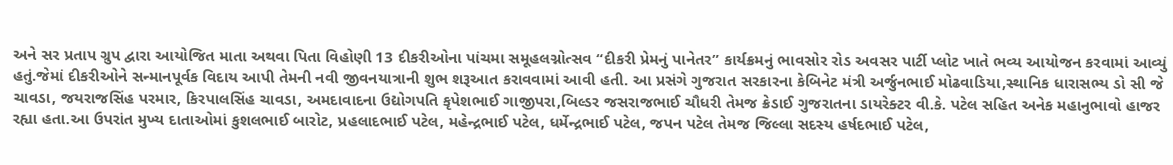અને સર પ્રતાપ ગ્રુપ દ્વારા આયોજિત માતા અથવા પિતા વિહોણી 13 દીકરીઓના પાંચમા સમૂહલગ્નોત્સવ “દીકરી પ્રેમનું પાનેતર” કાર્યક્રમનું ભાવસોર રોડ અવસર પાર્ટી પ્લોટ ખાતે ભવ્ય આયોજન કરવામાં આવ્યું હતું.જેમાં દીકરીઓને સન્માનપૂર્વક વિદાય આપી તેમની નવી જીવનયાત્રાની શુભ શરૂઆત કરાવવામાં આવી હતી. આ પ્રસંગે ગુજરાત સરકારના કેબિનેટ મંત્રી અર્જુનભાઈ મોઢવાડિયા,સ્થાનિક ધારાસભ્ય ડો સી જે ચાવડા, જયરાજસિંહ પરમાર, કિરપાલસિંહ ચાવડા, અમદાવાદના ઉદ્યોગપતિ કૃપેશભાઈ ગાજીપરા,બિલ્ડર જસરાજભાઈ ચૌધરી તેમજ ક્રેડાઈ ગુજરાતના ડાયરેક્ટર વી.કે. પટેલ સહિત અનેક મહાનુભાવો હાજર રહ્યા હતા.આ ઉપરાંત મુખ્ય દાતાઓમાં કુશલભાઈ બારોટ, પ્રહલાદભાઈ પટેલ, મહેન્દ્રભાઈ પટેલ, ધર્મેન્દ્રભાઈ પટેલ, જપન પટેલ તેમજ જિલ્લા સદસ્ય હર્ષદભાઈ પટેલ,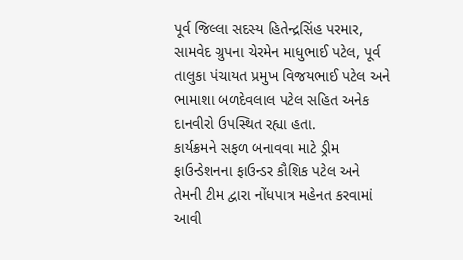પૂર્વ જિલ્લા સદસ્ય હિતેન્દ્રસિંહ પરમાર, સામવેદ ગ્રુપના ચેરમેન માધુભાઈ પટેલ, પૂર્વ તાલુકા પંચાયત પ્રમુખ વિજયભાઈ પટેલ અને ભામાશા બળદેવલાલ પટેલ સહિત અનેક દાનવીરો ઉપસ્થિત રહ્યા હતા.
કાર્યક્રમને સફળ બનાવવા માટે ડ્રીમ ફાઉન્ડેશનના ફાઉન્ડર કૌશિક પટેલ અને તેમની ટીમ દ્વારા નોંધપાત્ર મહેનત કરવામાં આવી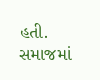હતી. સમાજમાં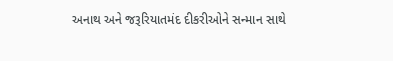અનાથ અને જરૂરિયાતમંદ દીકરીઓને સન્માન સાથે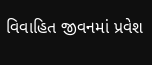વિવાહિત જીવનમાં પ્રવેશ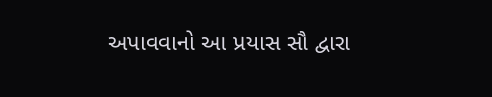અપાવવાનો આ પ્રયાસ સૌ દ્વારા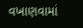વખાણવામાં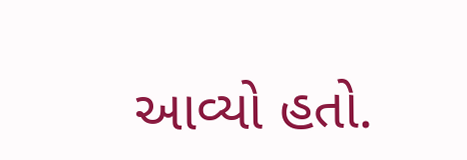આવ્યો હતો.